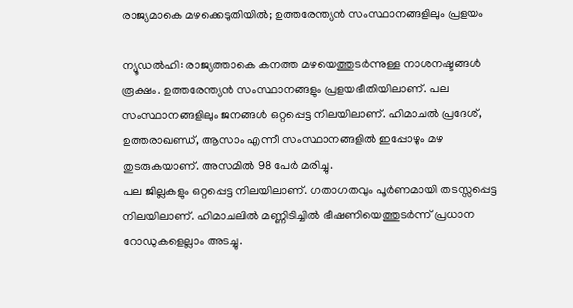രാജ്യമാകെ മഴക്കെടുതിയിൽ; ഉത്തരേന്ത്യൻ സംസ്ഥാനങ്ങളിലും പ്രളയം

ന്യൂഡൽഹി: രാജ്യത്താകെ കനത്ത മഴയെത്തുടർന്നുള്ള നാശനഷ്ടങ്ങൾ രൂക്ഷം. ഉത്തരേന്ത്യൻ സംസ്ഥാനങ്ങളും പ്രളയഭീതിയിലാണ്. പല സംസ്ഥാനങ്ങളിലും ജനങ്ങൾ ഒറ്റപ്പെട്ട നിലയിലാണ്. ഹിമാചൽ പ്രദേശ്, ഉത്തരാഖണ്ഡ്, ആസാം എന്നീ സംസ്ഥാനങ്ങളിൽ ഇപ്പോഴും മഴ തുടരുകയാണ്. അസമിൽ 98 പേർ മരിച്ചു.
പല ജില്ലകളും ഒറ്റപ്പെട്ട നിലയിലാണ്. ഗതാഗതവും പൂർണമായി തടസ്സപ്പെട്ട നിലയിലാണ്. ഹിമാചലിൽ മണ്ണിടിച്ചിൽ ഭീഷണിയെത്തുടർന്ന് പ്രധാന റോഡുകളെല്ലാം അടച്ചു.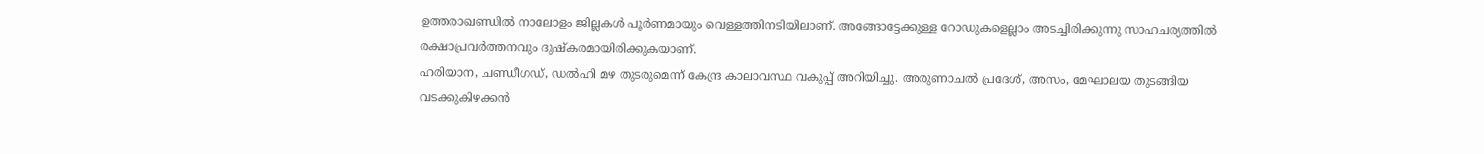ഉത്തരാഖണ്ഡിൽ നാലോളം ജില്ലകൾ പൂർണമായും വെള്ളത്തിനടിയിലാണ്. അങ്ങോട്ടേക്കുള്ള റോഡുകളെല്ലാം അടച്ചിരിക്കുന്നു സാഹചര്യത്തിൽ രക്ഷാപ്രവർത്തനവും ദുഷ്കരമായിരിക്കുകയാണ്.
ഹരിയാന, ചണ്ഡീഗഡ്, ഡൽഹി മഴ തുടരുമെന്ന് കേന്ദ്ര കാലാവസ്ഥ വകുപ്പ് അറിയിച്ചു. അരുണാചൽ പ്രദേശ്, അസം, മേഘാലയ തുടങ്ങിയ വടക്കുകിഴക്കൻ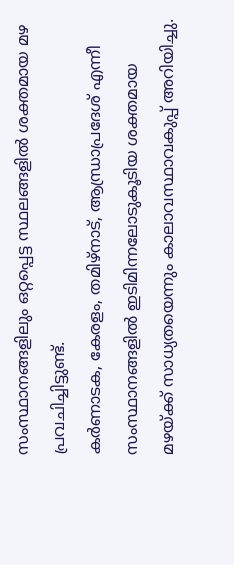സംസ്ഥാനങ്ങളിലും ഒറ്റപ്പെട്ട സ്ഥലങ്ങളിൽ ശക്തമായ മഴ പ്രവചിച്ചിട്ടുണ്ട്.
കർണാടക, കേരളം, തമിഴ്നാട്, ആന്ധ്രാപ്രദേശ് എന്നീ സംസ്ഥാനങ്ങളിൽ ഇടിമിന്നലോടുകൂടിയ ശക്തമായ മഴയ്ക്ക് സാധ്യതയെന്നും കാലാവസ്ഥാവകുപ്പ് അറിയിച്ചു.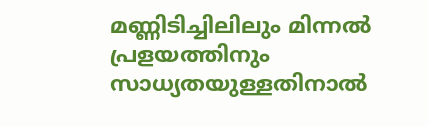മണ്ണിടിച്ചിലിലും മിന്നൽ പ്രളയത്തിനും സാധ്യതയുള്ളതിനാൽ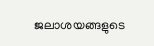ജലാശയങ്ങളുടെ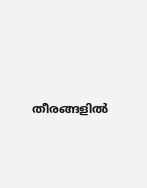തീരങ്ങളിൽ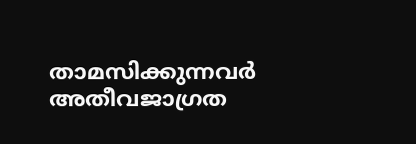താമസിക്കുന്നവർ അതീവജാഗ്രത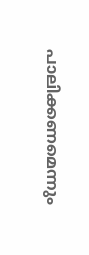പാലിക്കണമെന്നും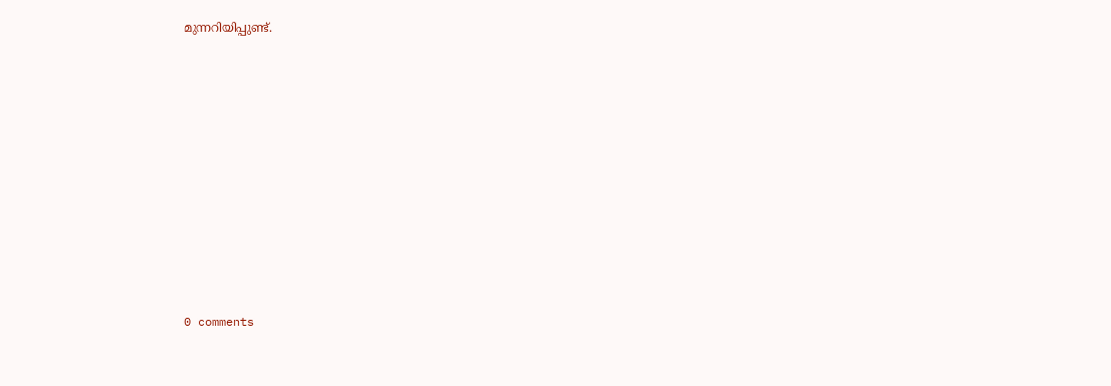മുന്നറിയിപ്പുണ്ട്.










0 comments